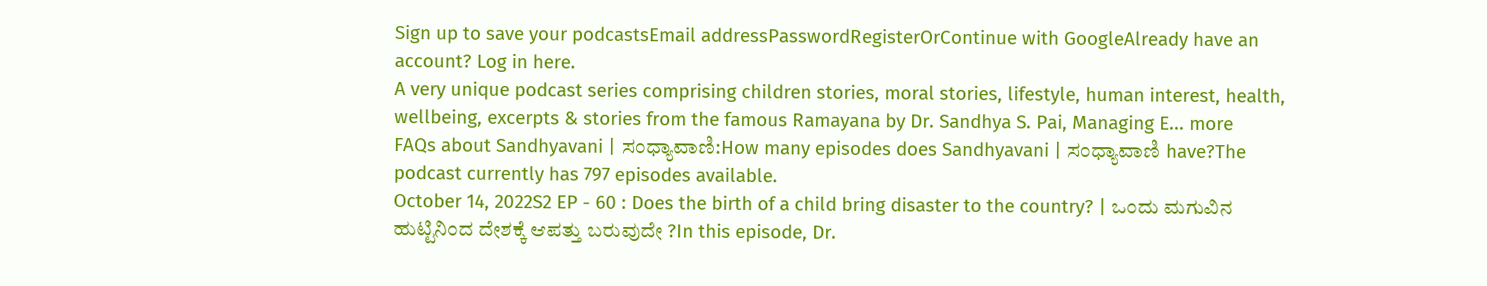Sign up to save your podcastsEmail addressPasswordRegisterOrContinue with GoogleAlready have an account? Log in here.
A very unique podcast series comprising children stories, moral stories, lifestyle, human interest, health, wellbeing, excerpts & stories from the famous Ramayana by Dr. Sandhya S. Pai, Managing E... more
FAQs about Sandhyavani | ಸಂಧ್ಯಾವಾಣಿ:How many episodes does Sandhyavani | ಸಂಧ್ಯಾವಾಣಿ have?The podcast currently has 797 episodes available.
October 14, 2022S2 EP - 60 : Does the birth of a child bring disaster to the country? | ಒಂದು ಮಗುವಿನ ಹುಟ್ಟಿನಿಂದ ದೇಶಕ್ಕೆ ಆಪತ್ತು ಬರುವುದೇ ?In this episode, Dr.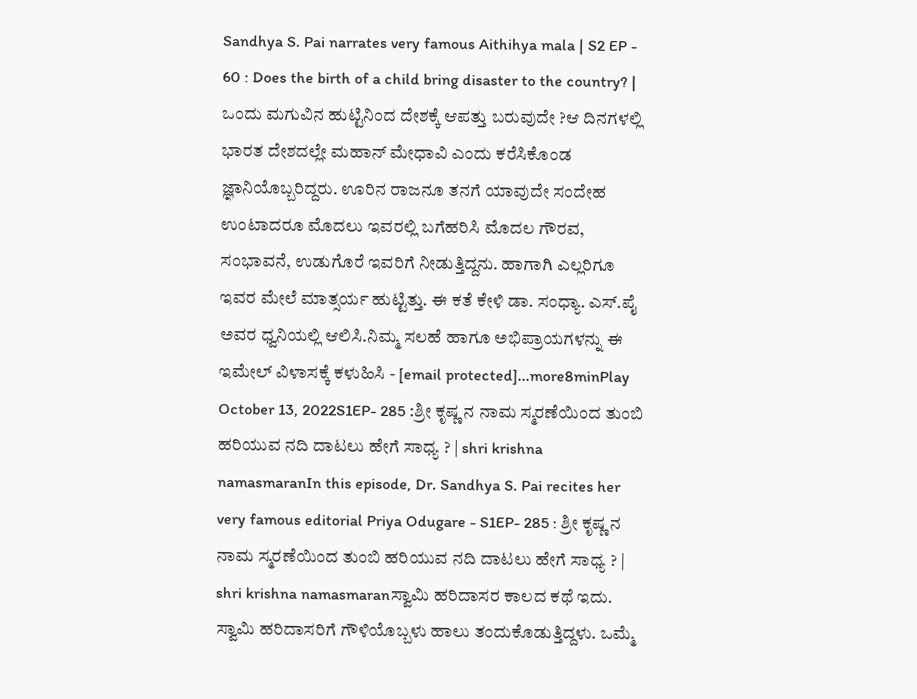Sandhya S. Pai narrates very famous Aithihya mala | S2 EP - 60 : Does the birth of a child bring disaster to the country? | ಒಂದು ಮಗುವಿನ ಹುಟ್ಟಿನಿಂದ ದೇಶಕ್ಕೆ ಆಪತ್ತು ಬರುವುದೇ ?ಆ ದಿನಗಳಲ್ಲಿ ಭಾರತ ದೇಶದಲ್ಲೇ ಮಹಾನ್ ಮೇಧಾವಿ ಎಂದು ಕರೆಸಿಕೊಂಡ ಜ್ಞಾನಿಯೊಬ್ಬರಿದ್ದರು. ಊರಿನ ರಾಜನೂ ತನಗೆ ಯಾವುದೇ ಸಂದೇಹ ಉಂಟಾದರೂ ಮೊದಲು ಇವರಲ್ಲಿ ಬಗೆಹರಿಸಿ ಮೊದಲ ಗೌರವ, ಸಂಭಾವನೆ, ಉಡುಗೊರೆ ಇವರಿಗೆ ನೀಡುತ್ತಿದ್ದನು. ಹಾಗಾಗಿ ಎಲ್ಲರಿಗೂ ಇವರ ಮೇಲೆ ಮಾತ್ಸರ್ಯ ಹುಟ್ಟಿತ್ತು. ಈ ಕತೆ ಕೇಳಿ ಡಾ. ಸಂಧ್ಯಾ. ಎಸ್.ಪೈ ಅವರ ಧ್ವನಿಯಲ್ಲಿ ಆಲಿಸಿ.ನಿಮ್ಮ ಸಲಹೆ ಹಾಗೂ ಅಭಿಪ್ರಾಯಗಳನ್ನು ಈ ಇಮೇಲ್ ವಿಳಾಸಕ್ಕೆ ಕಳುಹಿಸಿ - [email protected]...more8minPlay
October 13, 2022S1EP- 285 :ಶ್ರೀ ಕೃಷ್ಣ ನ ನಾಮ ಸ್ಮರಣೆಯಿಂದ ತುಂಬಿ ಹರಿಯುವ ನದಿ ದಾಟಲು ಹೇಗೆ ಸಾಧ್ಯ ? | shri krishna namasmaranIn this episode, Dr. Sandhya S. Pai recites her very famous editorial Priya Odugare - S1EP- 285 : ಶ್ರೀ ಕೃಷ್ಣ ನ ನಾಮ ಸ್ಮರಣೆಯಿಂದ ತುಂಬಿ ಹರಿಯುವ ನದಿ ದಾಟಲು ಹೇಗೆ ಸಾಧ್ಯ ? | shri krishna namasmaranಸ್ವಾಮಿ ಹರಿದಾಸರ ಕಾಲದ ಕಥೆ ಇದು. ಸ್ವಾಮಿ ಹರಿದಾಸರಿಗೆ ಗೌಳಿಯೊಬ್ಬಳು ಹಾಲು ತಂದುಕೊಡುತ್ತಿದ್ದಳು. ಒಮ್ಮೆ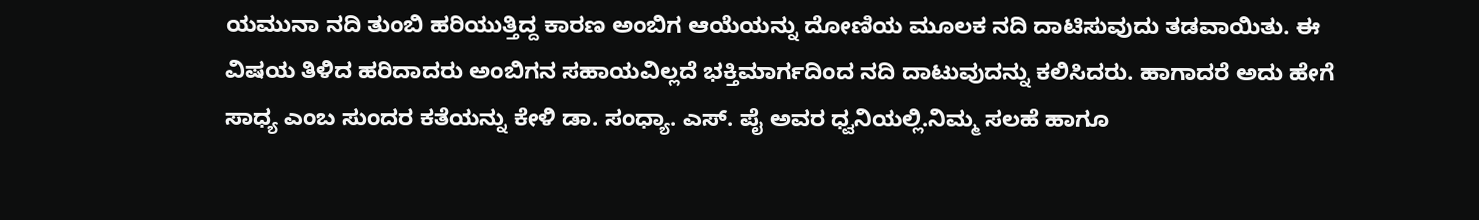ಯಮುನಾ ನದಿ ತುಂಬಿ ಹರಿಯುತ್ತಿದ್ದ ಕಾರಣ ಅಂಬಿಗ ಆಯೆಯನ್ನು ದೋಣಿಯ ಮೂಲಕ ನದಿ ದಾಟಿಸುವುದು ತಡವಾಯಿತು. ಈ ವಿಷಯ ತಿಳಿದ ಹರಿದಾದರು ಅಂಬಿಗನ ಸಹಾಯವಿಲ್ಲದೆ ಭಕ್ತಿಮಾರ್ಗದಿಂದ ನದಿ ದಾಟುವುದನ್ನು ಕಲಿಸಿದರು. ಹಾಗಾದರೆ ಅದು ಹೇಗೆ ಸಾಧ್ಯ ಎಂಬ ಸುಂದರ ಕತೆಯನ್ನು ಕೇಳಿ ಡಾ. ಸಂಧ್ಯಾ. ಎಸ್. ಪೈ ಅವರ ಧ್ವನಿಯಲ್ಲಿ.ನಿಮ್ಮ ಸಲಹೆ ಹಾಗೂ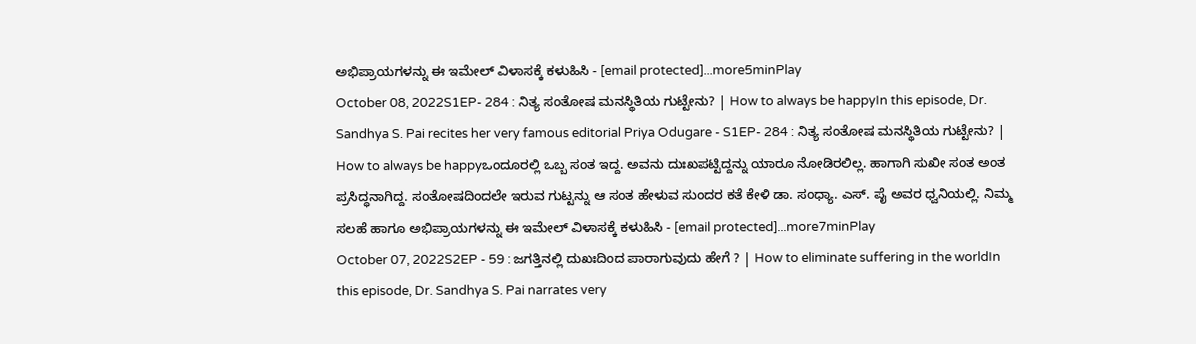ಅಭಿಪ್ರಾಯಗಳನ್ನು ಈ ಇಮೇಲ್ ವಿಳಾಸಕ್ಕೆ ಕಳುಹಿಸಿ - [email protected]...more5minPlay
October 08, 2022S1EP- 284 : ನಿತ್ಯ ಸಂತೋಷ ಮನಸ್ಥಿತಿಯ ಗುಟ್ಟೇನು? | How to always be happyIn this episode, Dr. Sandhya S. Pai recites her very famous editorial Priya Odugare - S1EP- 284 : ನಿತ್ಯ ಸಂತೋಷ ಮನಸ್ಥಿತಿಯ ಗುಟ್ಟೇನು? | How to always be happyಒಂದೂರಲ್ಲಿ ಒಬ್ಬ ಸಂತ ಇದ್ದ. ಅವನು ದುಃಖಪಟ್ಟಿದ್ದನ್ನು ಯಾರೂ ನೋಡಿರಲಿಲ್ಲ. ಹಾಗಾಗಿ ಸುಖೀ ಸಂತ ಅಂತ ಪ್ರಸಿದ್ಧನಾಗಿದ್ದ. ಸಂತೋಷದಿಂದಲೇ ಇರುವ ಗುಟ್ಟನ್ನು ಆ ಸಂತ ಹೇಳುವ ಸುಂದರ ಕತೆ ಕೇಳಿ ಡಾ. ಸಂಧ್ಯಾ. ಎಸ್. ಪೈ ಅವರ ಧ್ವನಿಯಲ್ಲಿ. ನಿಮ್ಮ ಸಲಹೆ ಹಾಗೂ ಅಭಿಪ್ರಾಯಗಳನ್ನು ಈ ಇಮೇಲ್ ವಿಳಾಸಕ್ಕೆ ಕಳುಹಿಸಿ - [email protected]...more7minPlay
October 07, 2022S2EP - 59 : ಜಗತ್ತಿನಲ್ಲಿ ದುಖಃದಿಂದ ಪಾರಾಗುವುದು ಹೇಗೆ ? | How to eliminate suffering in the worldIn this episode, Dr. Sandhya S. Pai narrates very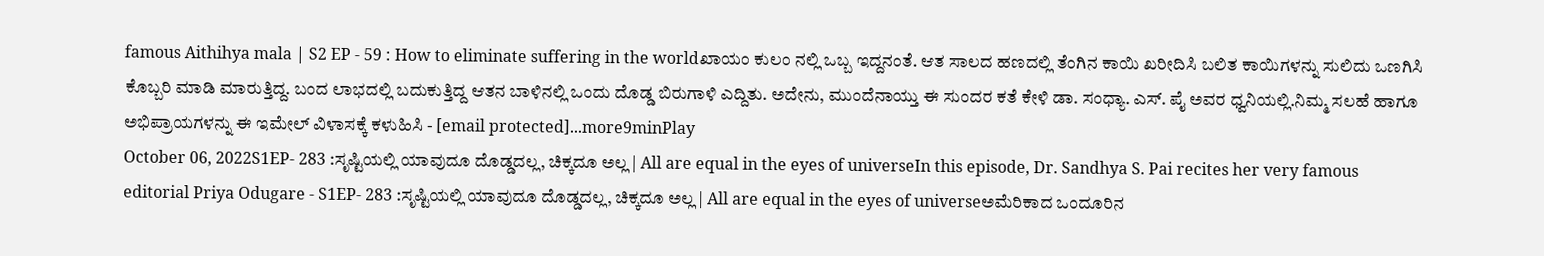famous Aithihya mala | S2 EP - 59 : How to eliminate suffering in the worldಖಾಯಂ ಕುಲಂ ನಲ್ಲಿ ಒಬ್ಬ ಇದ್ದನಂತೆ. ಆತ ಸಾಲದ ಹಣದಲ್ಲಿ ತೆಂಗಿನ ಕಾಯಿ ಖರೀದಿಸಿ ಬಲಿತ ಕಾಯಿಗಳನ್ನು ಸುಲಿದು ಒಣಗಿಸಿ ಕೊಬ್ಬರಿ ಮಾಡಿ ಮಾರುತ್ತಿದ್ದ. ಬಂದ ಲಾಭದಲ್ಲಿ ಬದುಕುತ್ತಿದ್ದ ಆತನ ಬಾಳಿನಲ್ಲಿ ಒಂದು ದೊಡ್ಡ ಬಿರುಗಾಳಿ ಎದ್ದಿತು. ಅದೇನು, ಮುಂದೆನಾಯ್ತು ಈ ಸುಂದರ ಕತೆ ಕೇಳಿ ಡಾ. ಸಂಧ್ಯಾ. ಎಸ್. ಪೈ ಅವರ ಧ್ವನಿಯಲ್ಲಿ.ನಿಮ್ಮ ಸಲಹೆ ಹಾಗೂ ಅಭಿಪ್ರಾಯಗಳನ್ನು ಈ ಇಮೇಲ್ ವಿಳಾಸಕ್ಕೆ ಕಳುಹಿಸಿ - [email protected]...more9minPlay
October 06, 2022S1EP- 283 :ಸೃಷ್ಟಿಯಲ್ಲಿ ಯಾವುದೂ ದೊಡ್ಡದಲ್ಲ, ಚಿಕ್ಕದೂ ಅಲ್ಲ | All are equal in the eyes of universeIn this episode, Dr. Sandhya S. Pai recites her very famous editorial Priya Odugare - S1EP- 283 :ಸೃಷ್ಟಿಯಲ್ಲಿ ಯಾವುದೂ ದೊಡ್ಡದಲ್ಲ, ಚಿಕ್ಕದೂ ಅಲ್ಲ | All are equal in the eyes of universeಅಮೆರಿಕಾದ ಒಂದೂರಿನ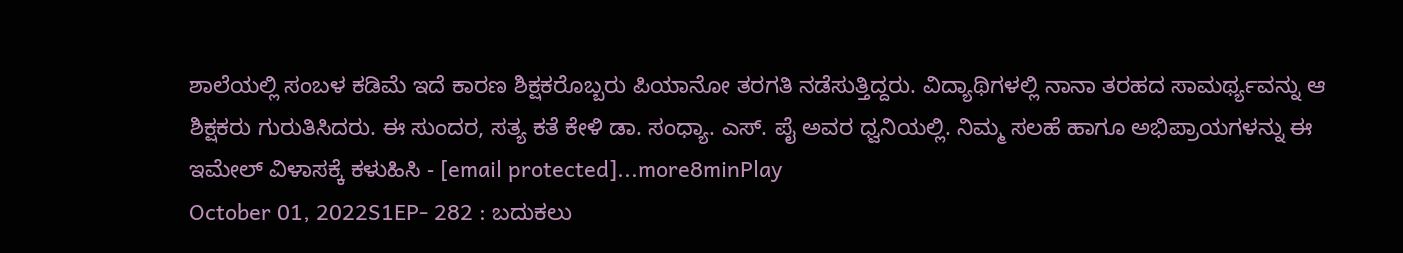ಶಾಲೆಯಲ್ಲಿ ಸಂಬಳ ಕಡಿಮೆ ಇದೆ ಕಾರಣ ಶಿಕ್ಷಕರೊಬ್ಬರು ಪಿಯಾನೋ ತರಗತಿ ನಡೆಸುತ್ತಿದ್ದರು. ವಿದ್ಯಾಥಿಗಳಲ್ಲಿ ನಾನಾ ತರಹದ ಸಾಮರ್ಥ್ಯವನ್ನು ಆ ಶಿಕ್ಷಕರು ಗುರುತಿಸಿದರು. ಈ ಸುಂದರ, ಸತ್ಯ ಕತೆ ಕೇಳಿ ಡಾ. ಸಂಧ್ಯಾ. ಎಸ್. ಪೈ ಅವರ ಧ್ವನಿಯಲ್ಲಿ. ನಿಮ್ಮ ಸಲಹೆ ಹಾಗೂ ಅಭಿಪ್ರಾಯಗಳನ್ನು ಈ ಇಮೇಲ್ ವಿಳಾಸಕ್ಕೆ ಕಳುಹಿಸಿ - [email protected]...more8minPlay
October 01, 2022S1EP- 282 : ಬದುಕಲು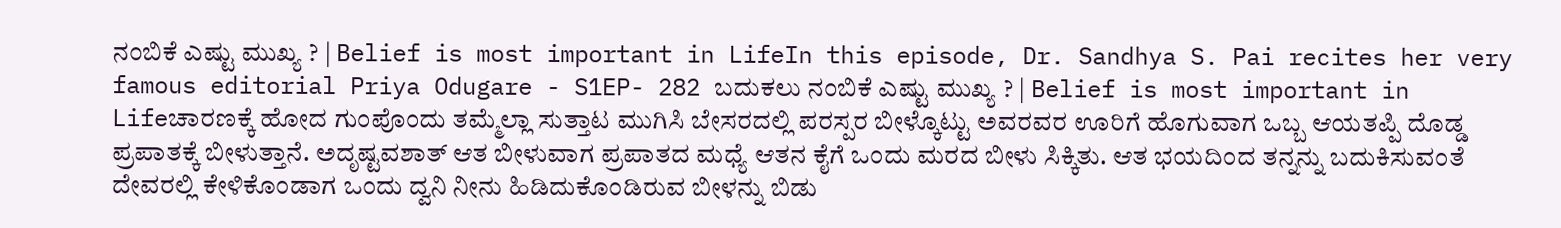ನಂಬಿಕೆ ಎಷ್ಟು ಮುಖ್ಯ ? | Belief is most important in LifeIn this episode, Dr. Sandhya S. Pai recites her very famous editorial Priya Odugare - S1EP- 282 ಬದುಕಲು ನಂಬಿಕೆ ಎಷ್ಟು ಮುಖ್ಯ ? | Belief is most important in Lifeಚಾರಣಕ್ಕೆ ಹೋದ ಗುಂಪೊಂದು ತಮ್ಮೆಲ್ಲಾ ಸುತ್ತಾಟ ಮುಗಿಸಿ ಬೇಸರದಲ್ಲಿ ಪರಸ್ಪರ ಬೀಳ್ಕೊಟ್ಟು ಅವರವರ ಊರಿಗೆ ಹೊಗುವಾಗ ಒಬ್ಬ ಆಯತಪ್ಪಿ ದೊಡ್ಡ ಪ್ರಪಾತಕ್ಕೆ ಬೀಳುತ್ತಾನೆ. ಅದೃಷ್ಟವಶಾತ್ ಆತ ಬೀಳುವಾಗ ಪ್ರಪಾತದ ಮಧ್ಯೆ ಆತನ ಕೈಗೆ ಒಂದು ಮರದ ಬೀಳು ಸಿಕ್ಕಿತು. ಆತ ಭಯದಿಂದ ತನ್ನನ್ನು ಬದುಕಿಸುವಂತೆ ದೇವರಲ್ಲಿ ಕೇಳಿಕೊಂಡಾಗ ಒಂದು ದ್ವನಿ ನೀನು ಹಿಡಿದುಕೊಂಡಿರುವ ಬೀಳನ್ನು ಬಿಡು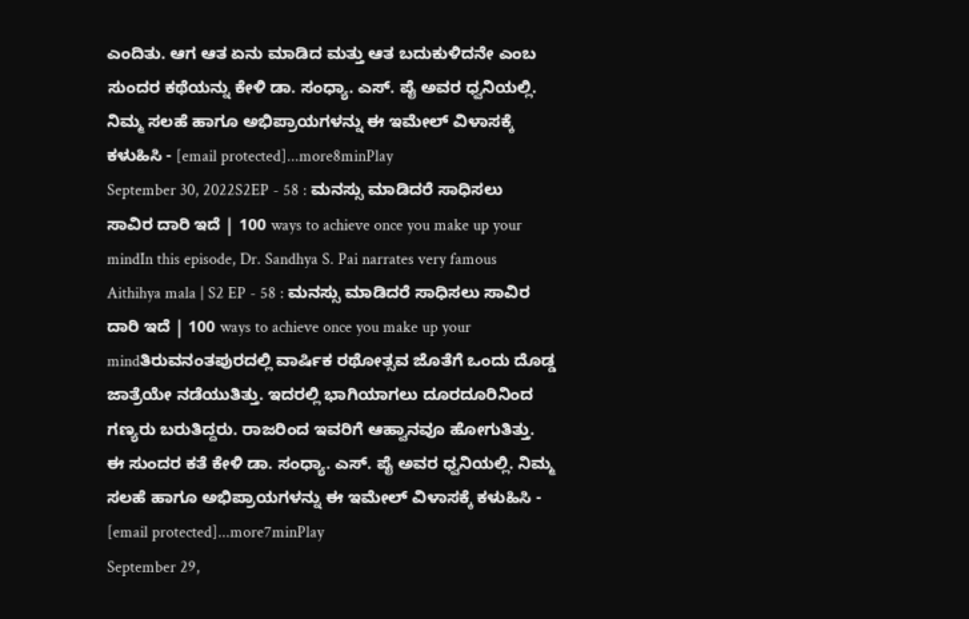ಎಂದಿತು. ಆಗ ಆತ ಏನು ಮಾಡಿದ ಮತ್ತು ಆತ ಬದುಕುಳಿದನೇ ಎಂಬ ಸುಂದರ ಕಥೆಯನ್ನು ಕೇಳಿ ಡಾ. ಸಂಧ್ಯಾ. ಎಸ್. ಪೈ ಅವರ ಧ್ವನಿಯಲ್ಲಿ. ನಿಮ್ಮ ಸಲಹೆ ಹಾಗೂ ಅಭಿಪ್ರಾಯಗಳನ್ನು ಈ ಇಮೇಲ್ ವಿಳಾಸಕ್ಕೆ ಕಳುಹಿಸಿ - [email protected]...more8minPlay
September 30, 2022S2EP - 58 : ಮನಸ್ಸು ಮಾಡಿದರೆ ಸಾಧಿಸಲು ಸಾವಿರ ದಾರಿ ಇದೆ | 100 ways to achieve once you make up your mindIn this episode, Dr. Sandhya S. Pai narrates very famous Aithihya mala | S2 EP - 58 : ಮನಸ್ಸು ಮಾಡಿದರೆ ಸಾಧಿಸಲು ಸಾವಿರ ದಾರಿ ಇದೆ | 100 ways to achieve once you make up your mindತಿರುವನಂತಪುರದಲ್ಲಿ ವಾರ್ಷಿಕ ರಥೋತ್ಸವ ಜೊತೆಗೆ ಒಂದು ದೊಡ್ಡ ಜಾತ್ರೆಯೇ ನಡೆಯುತಿತ್ತು. ಇದರಲ್ಲಿ ಭಾಗಿಯಾಗಲು ದೂರದೂರಿನಿಂದ ಗಣ್ಯರು ಬರುತಿದ್ದರು. ರಾಜರಿಂದ ಇವರಿಗೆ ಆಹ್ವಾನವೂ ಹೋಗುತಿತ್ತು. ಈ ಸುಂದರ ಕತೆ ಕೇಳಿ ಡಾ. ಸಂಧ್ಯಾ. ಎಸ್. ಪೈ ಅವರ ಧ್ವನಿಯಲ್ಲಿ. ನಿಮ್ಮ ಸಲಹೆ ಹಾಗೂ ಅಭಿಪ್ರಾಯಗಳನ್ನು ಈ ಇಮೇಲ್ ವಿಳಾಸಕ್ಕೆ ಕಳುಹಿಸಿ - [email protected]...more7minPlay
September 29,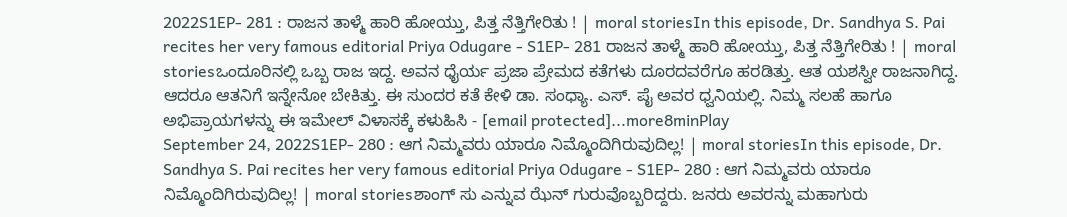2022S1EP- 281 : ರಾಜನ ತಾಳ್ಮೆ ಹಾರಿ ಹೋಯ್ತು, ಪಿತ್ತ ನೆತ್ತಿಗೇರಿತು ! | moral storiesIn this episode, Dr. Sandhya S. Pai recites her very famous editorial Priya Odugare - S1EP- 281 ರಾಜನ ತಾಳ್ಮೆ ಹಾರಿ ಹೋಯ್ತು, ಪಿತ್ತ ನೆತ್ತಿಗೇರಿತು ! | moral storiesಒಂದೂರಿನಲ್ಲಿ ಒಬ್ಬ ರಾಜ ಇದ್ದ. ಅವನ ಧೈರ್ಯ ಪ್ರಜಾ ಪ್ರೇಮದ ಕತೆಗಳು ದೂರದವರೆಗೂ ಹರಡಿತ್ತು. ಆತ ಯಶಸ್ವೀ ರಾಜನಾಗಿದ್ದ. ಆದರೂ ಆತನಿಗೆ ಇನ್ನೇನೋ ಬೇಕಿತ್ತು. ಈ ಸುಂದರ ಕತೆ ಕೇಳಿ ಡಾ. ಸಂಧ್ಯಾ. ಎಸ್. ಪೈ ಅವರ ಧ್ವನಿಯಲ್ಲಿ. ನಿಮ್ಮ ಸಲಹೆ ಹಾಗೂ ಅಭಿಪ್ರಾಯಗಳನ್ನು ಈ ಇಮೇಲ್ ವಿಳಾಸಕ್ಕೆ ಕಳುಹಿಸಿ - [email protected]...more8minPlay
September 24, 2022S1EP- 280 : ಆಗ ನಿಮ್ಮವರು ಯಾರೂ ನಿಮ್ಮೊಂದಿಗಿರುವುದಿಲ್ಲ! | moral storiesIn this episode, Dr. Sandhya S. Pai recites her very famous editorial Priya Odugare - S1EP- 280 : ಆಗ ನಿಮ್ಮವರು ಯಾರೂ ನಿಮ್ಮೊಂದಿಗಿರುವುದಿಲ್ಲ! | moral storiesಶಾಂಗ್ ಸು ಎನ್ನುವ ಝೆನ್ ಗುರುವೊಬ್ಬರಿದ್ದರು. ಜನರು ಅವರನ್ನು ಮಹಾಗುರು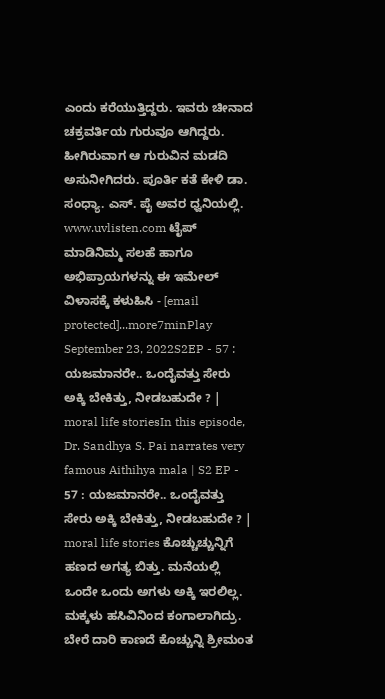ಎಂದು ಕರೆಯುತ್ತಿದ್ದರು. ಇವರು ಚೀನಾದ ಚಕ್ರವರ್ತಿಯ ಗುರುವೂ ಆಗಿದ್ದರು. ಹೀಗಿರುವಾಗ ಆ ಗುರುವಿನ ಮಡದಿ ಅಸುನೀಗಿದರು. ಪೂರ್ತಿ ಕತೆ ಕೇಳಿ ಡಾ. ಸಂಧ್ಯಾ. ಎಸ್. ಪೈ ಅವರ ಧ್ವನಿಯಲ್ಲಿ. www.uvlisten.com ಟೈಪ್ ಮಾಡಿನಿಮ್ಮ ಸಲಹೆ ಹಾಗೂ ಅಭಿಪ್ರಾಯಗಳನ್ನು ಈ ಇಮೇಲ್ ವಿಳಾಸಕ್ಕೆ ಕಳುಹಿಸಿ - [email protected]...more7minPlay
September 23, 2022S2EP - 57 : ಯಜಮಾನರೇ.. ಒಂದೈವತ್ತು ಸೇರು ಅಕ್ಕಿ ಬೇಕಿತ್ತು, ನೀಡಬಹುದೇ ? | moral life storiesIn this episode, Dr. Sandhya S. Pai narrates very famous Aithihya mala | S2 EP - 57 : ಯಜಮಾನರೇ.. ಒಂದೈವತ್ತು ಸೇರು ಅಕ್ಕಿ ಬೇಕಿತ್ತು, ನೀಡಬಹುದೇ ? | moral life stories ಕೊಚ್ಚುಚ್ಚುನ್ನಿಗೆ ಹಣದ ಅಗತ್ಯ ಬಿತ್ತು. ಮನೆಯಲ್ಲಿ ಒಂದೇ ಒಂದು ಅಗಳು ಅಕ್ಕಿ ಇರಲಿಲ್ಲ. ಮಕ್ಕಳು ಹಸಿವಿನಿಂದ ಕಂಗಾಲಾಗಿದ್ರು. ಬೇರೆ ದಾರಿ ಕಾಣದೆ ಕೊಚ್ಚುನ್ನಿ ಶ್ರೀಮಂತ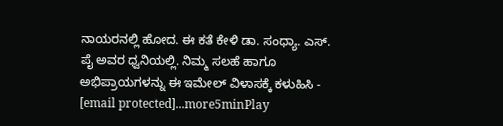ನಾಯರನಲ್ಲಿ ಹೋದ. ಈ ಕತೆ ಕೇಳಿ ಡಾ. ಸಂಧ್ಯಾ. ಎಸ್. ಪೈ ಅವರ ಧ್ವನಿಯಲ್ಲಿ. ನಿಮ್ಮ ಸಲಹೆ ಹಾಗೂ ಅಭಿಪ್ರಾಯಗಳನ್ನು ಈ ಇಮೇಲ್ ವಿಳಾಸಕ್ಕೆ ಕಳುಹಿಸಿ - [email protected]...more5minPlay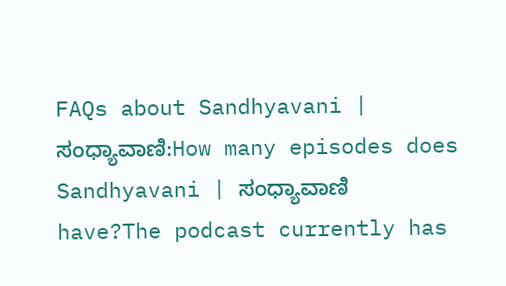FAQs about Sandhyavani | ಸಂಧ್ಯಾವಾಣಿ:How many episodes does Sandhyavani | ಸಂಧ್ಯಾವಾಣಿ have?The podcast currently has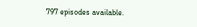797 episodes available.